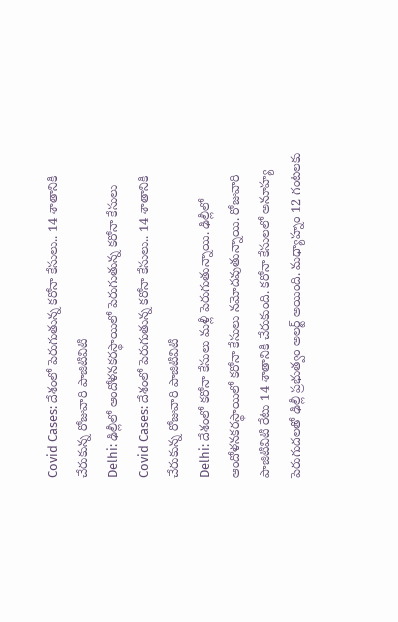Covid Cases: దేశంలో పెరుగుతున్న కరోనా కేసులు.. 14 శాతానికి చేరుకున్న రోజువారి పాజిటివిటి
Delhi: ఢిల్లీలో ఆందోళనకరస్థాయిలో పెరుగుతున్న కరోనా కేసులు
Covid Cases: దేశంలో పెరుగుతున్న కరోనా కేసులు.. 14 శాతానికి చేరుకున్న రోజువారి పాజిటివిటి
Delhi: దేశంలో కరోనా కేసులు మళ్లీ పెరుగుతున్నాయి. ఢిల్లీలో ఆందోళనకరస్థాయిలో కరోనా కేసులు నమోదవుతున్నాయి. రోజువారి పాజిటివిటి రేటు 14 శాతానికి చేరుకుంది. కరోనా కేసులలో అనూహ్య పెరుగుదలతో ఢిల్లీ ప్రభుత్వం అలర్ట్ అయింది. మధ్యాహ్నం 12 గంటలకు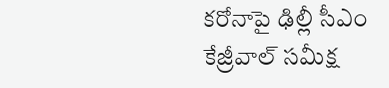కరోనాపై ఢిల్లీ సీఎం కేజ్రీవాల్ సమీక్ష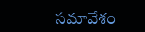సమావేశం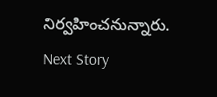నిర్వహించనున్నారు.
Next Story